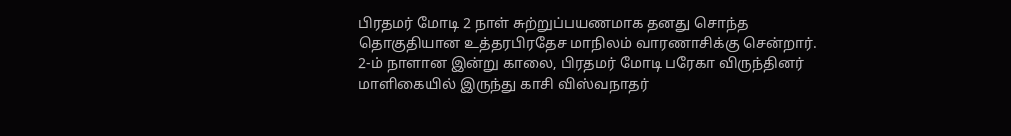பிரதமர் மோடி 2 நாள் சுற்றுப்பயணமாக தனது சொந்த தொகுதியான உத்தரபிரதேச மாநிலம் வாரணாசிக்கு சென்றார். 2-ம் நாளான இன்று காலை, பிரதமர் மோடி பரேகா விருந்தினர் மாளிகையில் இருந்து காசி விஸ்வநாதர்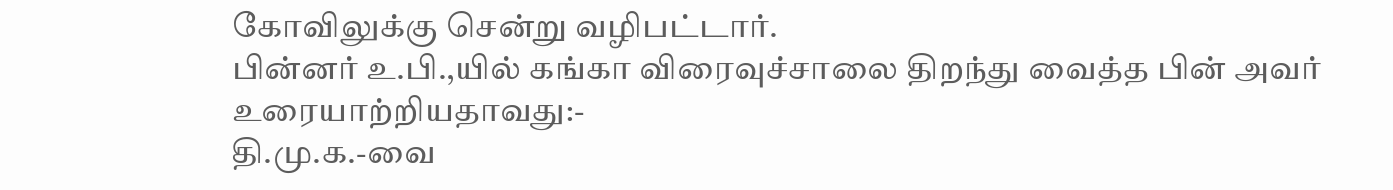கோவிலுக்கு சென்று வழிபட்டார்.
பின்னர் உ.பி.,யில் கங்கா விரைவுச்சாலை திறந்து வைத்த பின் அவர் உரையாற்றியதாவது:-
தி.மு.க.-வை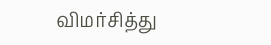விமர்சித்து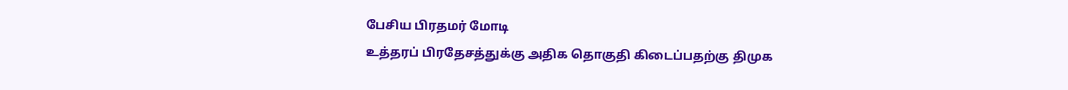பேசிய பிரதமர் மோடி
உத்தரப் பிரதேசத்துக்கு அதிக தொகுதி கிடைப்பதற்கு திமுக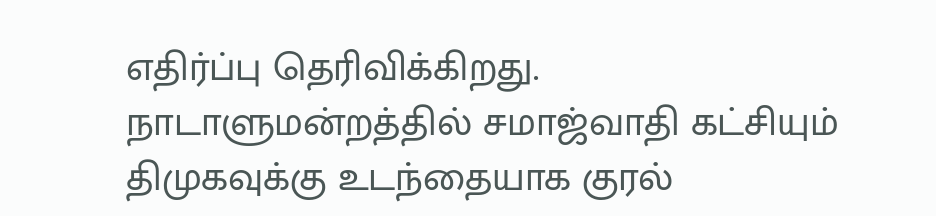எதிர்ப்பு தெரிவிக்கிறது.
நாடாளுமன்றத்தில் சமாஜ்வாதி கட்சியும் திமுகவுக்கு உடந்தையாக குரல்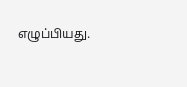எழுப்பியது.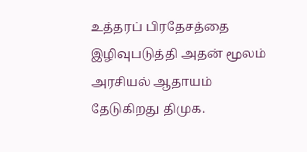உத்தரப் பிரதேசத்தை இழிவுபடுத்தி அதன் மூலம் அரசியல் ஆதாயம் தேடுகிறது திமுக.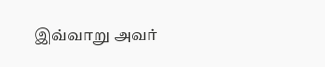இவ்வாறு அவர்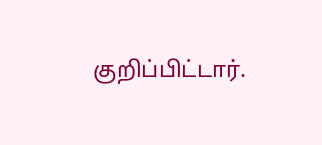குறிப்பிட்டார்.